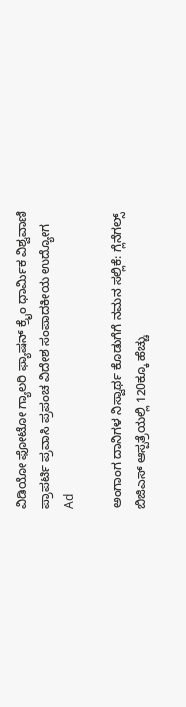ವಿಡಿಯೋ ಫೋಟೋ ಗ್ಯಾಲರಿ ಫ್ಯಾಷನ್ ಕ್ರೈಂ ಧಾರ್ಮಿಕ ವಿಶ್ವವಾಣಿ ಪ್ರಾಪರ್ಟಿ ಪ್ರವಾಸಿ ಪ್ರಪಂಚ ವಿದೇಶ ಸಂಪಾದಕೀಯ ಉದ್ಯೋಗ
Ad

ಅಂಗಾಂಗ ದಾನಿಗಳ ನಿಸ್ವಾರ್ಥ ಕೊಡುಗೆಗೆ ನಮನ ಸಲ್ಲಿಕೆ: ಗ್ಲೆನೆಗಲ್ಸ್ ಬಿಜಿಎಸ್ ಆಸ್ಪತ್ರೆಯಲ್ಲಿ 120ಕ್ಕೂ ಹೆಚ್ಚು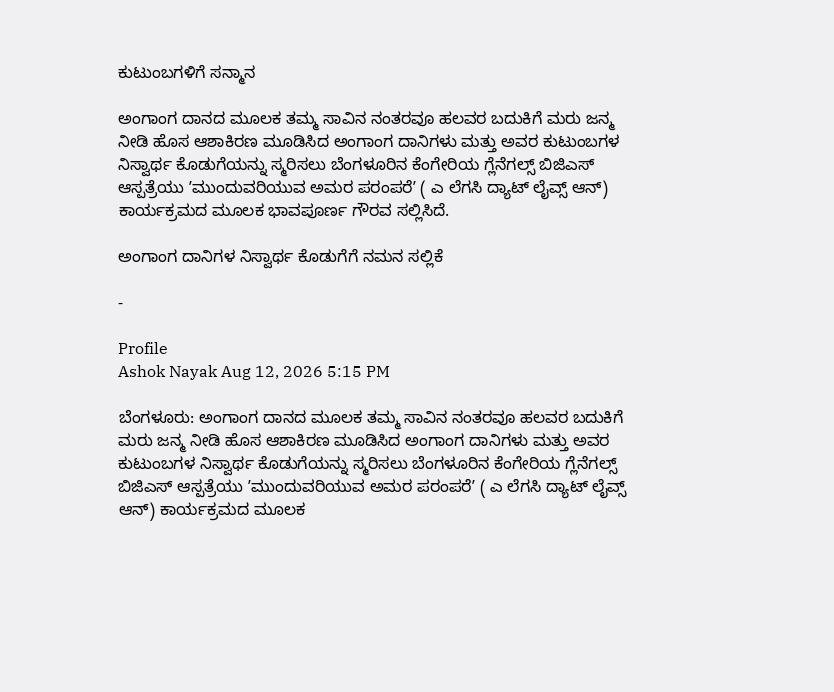ಕುಟುಂಬಗಳಿಗೆ ಸನ್ಮಾನ

ಅಂಗಾಂಗ ದಾನದ ಮೂಲಕ ತಮ್ಮ ಸಾವಿನ ನಂತರವೂ ಹಲವರ ಬದುಕಿಗೆ ಮರು ಜನ್ಮ ನೀಡಿ ಹೊಸ ಆಶಾಕಿರಣ ಮೂಡಿಸಿದ ಅಂಗಾಂಗ ದಾನಿಗಳು ಮತ್ತು ಅವರ ಕುಟುಂಬಗಳ ನಿಸ್ವಾರ್ಥ ಕೊಡುಗೆಯನ್ನು ಸ್ಮರಿಸಲು ಬೆಂಗಳೂರಿನ ಕೆಂಗೇರಿಯ ಗ್ಲೆನೆಗಲ್ಸ್ ಬಿಜಿಎಸ್ ಆಸ್ಪತ್ರೆಯು ʼಮುಂದುವರಿಯುವ ಅಮರ ಪರಂಪರೆʼ ( ಎ ಲೆಗಸಿ ದ್ಯಾಟ್‌ ಲೈವ್ಸ್‌ ಆನ್‌) ಕಾರ್ಯಕ್ರಮದ ಮೂಲಕ ಭಾವಪೂರ್ಣ ಗೌರವ ಸಲ್ಲಿಸಿದೆ.

ಅಂಗಾಂಗ ದಾನಿಗಳ ನಿಸ್ವಾರ್ಥ ಕೊಡುಗೆಗೆ ನಮನ ಸಲ್ಲಿಕೆ

-

Profile
Ashok Nayak Aug 12, 2026 5:15 PM

ಬೆಂಗಳೂರು: ಅಂಗಾಂಗ ದಾನದ ಮೂಲಕ ತಮ್ಮ ಸಾವಿನ ನಂತರವೂ ಹಲವರ ಬದುಕಿಗೆ ಮರು ಜನ್ಮ ನೀಡಿ ಹೊಸ ಆಶಾಕಿರಣ ಮೂಡಿಸಿದ ಅಂಗಾಂಗ ದಾನಿಗಳು ಮತ್ತು ಅವರ ಕುಟುಂಬಗಳ ನಿಸ್ವಾರ್ಥ ಕೊಡುಗೆಯನ್ನು ಸ್ಮರಿಸಲು ಬೆಂಗಳೂರಿನ ಕೆಂಗೇರಿಯ ಗ್ಲೆನೆಗಲ್ಸ್ ಬಿಜಿಎಸ್ ಆಸ್ಪತ್ರೆಯು ʼಮುಂದುವರಿಯುವ ಅಮರ ಪರಂಪರೆʼ ( ಎ ಲೆಗಸಿ ದ್ಯಾಟ್‌ ಲೈವ್ಸ್‌ ಆನ್‌) ಕಾರ್ಯಕ್ರಮದ ಮೂಲಕ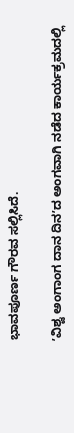ಭಾವಪೂರ್ಣ ಗೌರವ ಸಲ್ಲಿಸಿದೆ.

ʼವಿಶ್ವ ಅಂಗಾಂಗ ದಾನ ದಿನʼದ ಅಂಗವಾಗಿ ನಡೆದ ಕಾರ್ಯಕ್ರಮದಲ್ಲಿ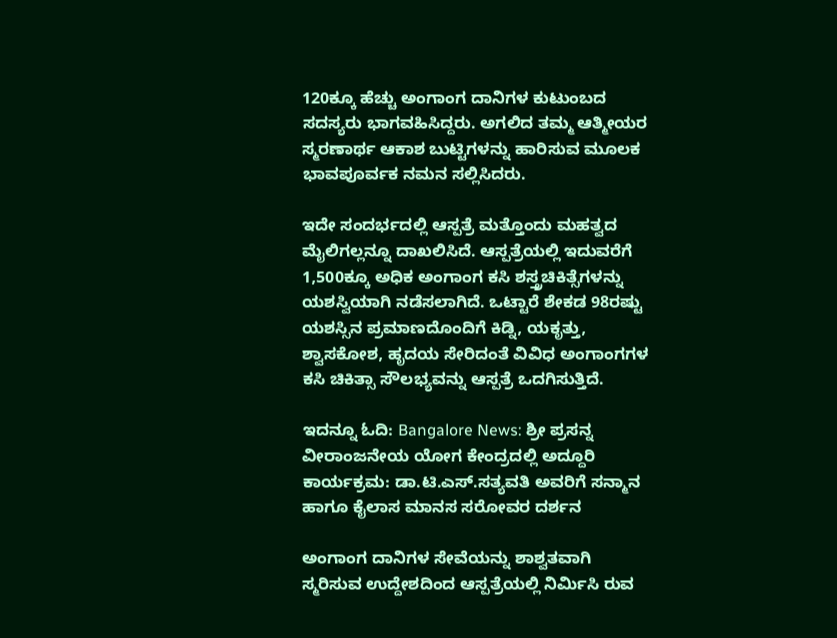120ಕ್ಕೂ ಹೆಚ್ಚು ಅಂಗಾಂಗ ದಾನಿಗಳ ಕುಟುಂಬದ ಸದಸ್ಯರು ಭಾಗವಹಿಸಿದ್ದರು. ಅಗಲಿದ ತಮ್ಮ ಆತ್ಮೀಯರ ಸ್ಮರಣಾರ್ಥ ಆಕಾಶ ಬುಟ್ಟಿಗಳನ್ನು ಹಾರಿಸುವ ಮೂಲಕ ಭಾವಪೂರ್ವಕ ನಮನ ಸಲ್ಲಿಸಿದರು.

ಇದೇ ಸಂದರ್ಭದಲ್ಲಿ ಆಸ್ಪತ್ರೆ ಮತ್ತೊಂದು ಮಹತ್ವದ ಮೈಲಿಗಲ್ಲನ್ನೂ ದಾಖಲಿಸಿದೆ. ಆಸ್ಪತ್ರೆಯಲ್ಲಿ ಇದುವರೆಗೆ 1,500ಕ್ಕೂ ಅಧಿಕ ಅಂಗಾಂಗ ಕಸಿ ಶಸ್ತ್ರಚಿಕಿತ್ಸೆಗಳನ್ನು ಯಶಸ್ವಿಯಾಗಿ ನಡೆಸಲಾಗಿದೆ. ಒಟ್ಟಾರೆ ಶೇಕಡ 98ರಷ್ಟು ಯಶಸ್ಸಿನ ಪ್ರಮಾಣದೊಂದಿಗೆ ಕಿಡ್ನಿ, ಯಕೃತ್ತು, ಶ್ವಾಸಕೋಶ, ಹೃದಯ ಸೇರಿದಂತೆ ವಿವಿಧ ಅಂಗಾಂಗಗಳ ಕಸಿ ಚಿಕಿತ್ಸಾ ಸೌಲಭ್ಯವನ್ನು ಆಸ್ಪತ್ರೆ ಒದಗಿಸುತ್ತಿದೆ.

ಇದನ್ನೂ ಓದಿ: Bangalore News: ಶ್ರೀ ಪ್ರಸನ್ನ ವೀರಾಂಜನೇಯ ಯೋಗ ಕೇಂದ್ರದಲ್ಲಿ ಅದ್ದೂರಿ ಕಾರ್ಯಕ್ರಮ: ಡಾ.ಟಿ.ಎಸ್.ಸತ್ಯವತಿ ಅವರಿಗೆ ಸನ್ಮಾನ ಹಾಗೂ ಕೈಲಾಸ ಮಾನಸ ಸರೋವರ ದರ್ಶನ

ಅಂಗಾಂಗ ದಾನಿಗಳ ಸೇವೆಯನ್ನು ಶಾಶ್ವತವಾಗಿ ಸ್ಮರಿಸುವ ಉದ್ದೇಶದಿಂದ ಆಸ್ಪತ್ರೆಯಲ್ಲಿ ನಿರ್ಮಿಸಿ ರುವ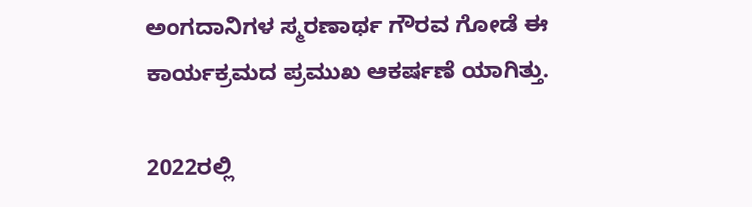ಅಂಗದಾನಿಗಳ ಸ್ಮರಣಾರ್ಥ ಗೌರವ ಗೋಡೆ ಈ ಕಾರ್ಯಕ್ರಮದ ಪ್ರಮುಖ ಆಕರ್ಷಣೆ ಯಾಗಿತ್ತು.

2022ರಲ್ಲಿ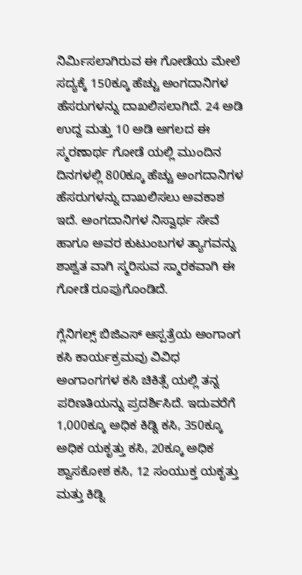ನಿರ್ಮಿಸಲಾಗಿರುವ ಈ ಗೋಡೆಯ ಮೇಲೆ ಸದ್ಯಕ್ಕೆ 150ಕ್ಕೂ ಹೆಚ್ಚು ಅಂಗದಾನಿಗಳ ಹೆಸರುಗಳನ್ನು ದಾಖಲಿಸಲಾಗಿದೆ. 24 ಅಡಿ ಉದ್ದ ಮತ್ತು 10 ಅಡಿ ಅಗಲದ ಈ ಸ್ಮರಣಾರ್ಥ ಗೋಡೆ ಯಲ್ಲಿ ಮುಂದಿನ ದಿನಗಳಲ್ಲಿ 800ಕ್ಕೂ ಹೆಚ್ಚು ಅಂಗದಾನಿಗಳ ಹೆಸರುಗಳನ್ನು ದಾಖಲಿಸಲು ಅವಕಾಶ ಇದೆ. ಅಂಗದಾನಿಗಳ ನಿಸ್ವಾರ್ಥ ಸೇವೆ ಹಾಗೂ ಅವರ ಕುಟುಂಬಗಳ ತ್ಯಾಗವನ್ನು ಶಾಶ್ವತ ವಾಗಿ ಸ್ಮರಿಸುವ ಸ್ಮಾರಕವಾಗಿ ಈ ಗೋಡೆ ರೂಪುಗೊಂಡಿದೆ.

ಗ್ಲೆನಿಗಲ್ಸ್ ಬಿಜಿಎಸ್ ಆಸ್ಪತ್ರೆಯ ಅಂಗಾಂಗ ಕಸಿ ಕಾರ್ಯಕ್ರಮವು ವಿವಿಧ ಅಂಗಾಂಗಗಳ ಕಸಿ ಚಿಕಿತ್ಸೆ ಯಲ್ಲಿ ತನ್ನ ಪರಿಣತಿಯನ್ನು ಪ್ರದರ್ಶಿಸಿದೆ. ಇದುವರೆಗೆ 1,000ಕ್ಕೂ ಅಧಿಕ ಕಿಡ್ನಿ ಕಸಿ, 350ಕ್ಕೂ ಅಧಿಕ ಯಕೃತ್ತು ಕಸಿ, 20ಕ್ಕೂ ಅಧಿಕ ಶ್ವಾಸಕೋಶ ಕಸಿ, 12 ಸಂಯುಕ್ತ ಯಕೃತ್ತು ಮತ್ತು ಕಿಡ್ನಿ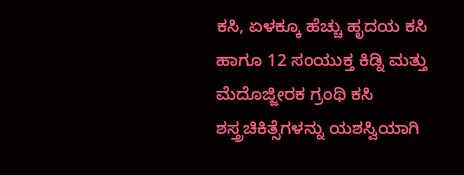ಕಸಿ, ಏಳಕ್ಕೂ ಹೆಚ್ಚು ಹೃದಯ ಕಸಿ ಹಾಗೂ 12 ಸಂಯುಕ್ತ ಕಿಡ್ನಿ ಮತ್ತು ಮೆದೊಜ್ಜೀರಕ ಗ್ರಂಥಿ ಕಸಿ ಶಸ್ತ್ರಚಿಕಿತ್ಸೆಗಳನ್ನು ಯಶಸ್ವಿಯಾಗಿ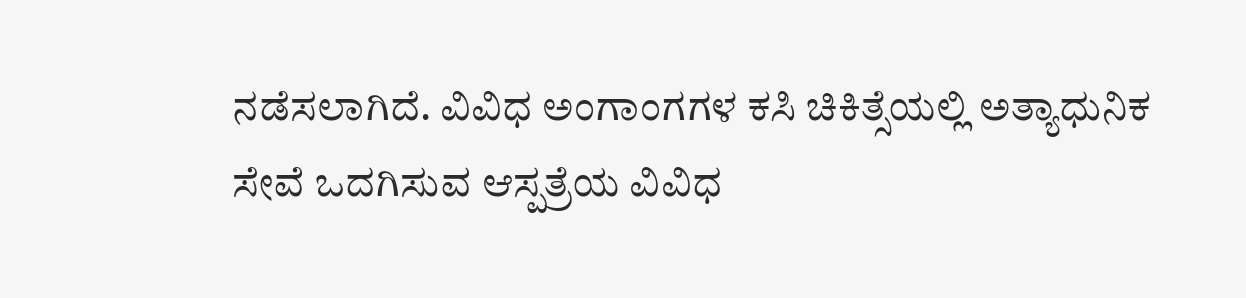ನಡೆಸಲಾಗಿದೆ. ವಿವಿಧ ಅಂಗಾಂಗಗಳ ಕಸಿ ಚಿಕಿತ್ಸೆಯಲ್ಲಿ ಅತ್ಯಾಧುನಿಕ ಸೇವೆ ಒದಗಿಸುವ ಆಸ್ಪತ್ರೆಯ ವಿವಿಧ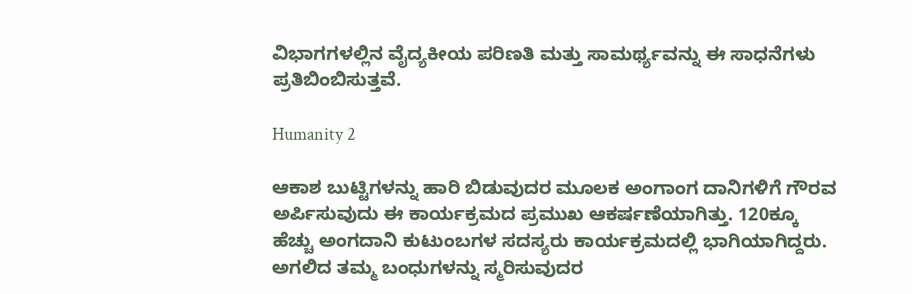ವಿಭಾಗಗಳಲ್ಲಿನ ವೈದ್ಯಕೀಯ ಪರಿಣತಿ ಮತ್ತು ಸಾಮರ್ಥ್ಯವನ್ನು ಈ ಸಾಧನೆಗಳು ಪ್ರತಿಬಿಂಬಿಸುತ್ತವೆ.

Humanity 2

ಆಕಾಶ ಬುಟ್ಟಿಗಳನ್ನು ಹಾರಿ ಬಿಡುವುದರ ಮೂಲಕ ಅಂಗಾಂಗ ದಾನಿಗಳಿಗೆ ಗೌರವ ಅರ್ಪಿಸುವುದು ಈ ಕಾರ್ಯಕ್ರಮದ ಪ್ರಮುಖ ಆಕರ್ಷಣೆಯಾಗಿತ್ತು. 120ಕ್ಕೂ ಹೆಚ್ಚು ಅಂಗದಾನಿ ಕುಟುಂಬಗಳ ಸದಸ್ಯರು ಕಾರ್ಯಕ್ರಮದಲ್ಲಿ ಭಾಗಿಯಾಗಿದ್ದರು. ಅಗಲಿದ ತಮ್ಮ ಬಂಧುಗಳನ್ನು ಸ್ಮರಿಸುವುದರ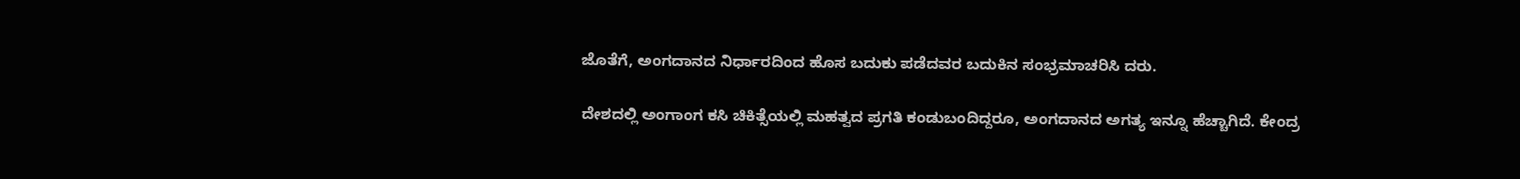ಜೊತೆಗೆ, ಅಂಗದಾನದ ನಿರ್ಧಾರದಿಂದ ಹೊಸ ಬದುಕು ಪಡೆದವರ ಬದುಕಿನ ಸಂಭ್ರಮಾಚರಿಸಿ ದರು.

ದೇಶದಲ್ಲಿ ಅಂಗಾಂಗ ಕಸಿ ಚಿಕಿತ್ಸೆಯಲ್ಲಿ ಮಹತ್ವದ ಪ್ರಗತಿ ಕಂಡುಬಂದಿದ್ದರೂ, ಅಂಗದಾನದ ಅಗತ್ಯ ಇನ್ನೂ ಹೆಚ್ಚಾಗಿದೆ. ಕೇಂದ್ರ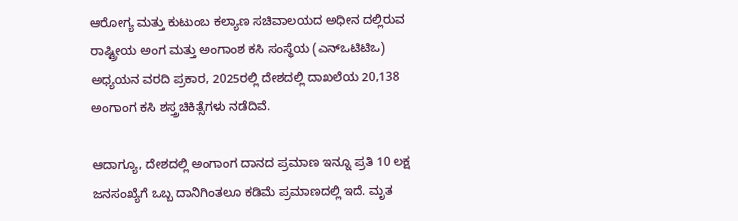ಆರೋಗ್ಯ ಮತ್ತು ಕುಟುಂಬ ಕಲ್ಯಾಣ ಸಚಿವಾಲಯದ ಅಧೀನ ದಲ್ಲಿರುವ ರಾಷ್ಟ್ರೀಯ ಅಂಗ ಮತ್ತು ಅಂಗಾಂಶ ಕಸಿ ಸಂಸ್ಥೆಯ (ಎನ್‌ಒಟಿಟಿಒ) ಅಧ್ಯಯನ ವರದಿ ಪ್ರಕಾರ, 2025ರಲ್ಲಿ ದೇಶದಲ್ಲಿ ದಾಖಲೆಯ 20,138 ಅಂಗಾಂಗ ಕಸಿ ಶಸ್ತ್ರಚಿಕಿತ್ಸೆಗಳು ನಡೆದಿವೆ.

ಆದಾಗ್ಯೂ, ದೇಶದಲ್ಲಿ ಅಂಗಾಂಗ ದಾನದ ಪ್ರಮಾಣ ಇನ್ನೂ ಪ್ರತಿ 10 ಲಕ್ಷ ಜನಸಂಖ್ಯೆಗೆ ಒಬ್ಬ ದಾನಿಗಿಂತಲೂ ಕಡಿಮೆ ಪ್ರಮಾಣದಲ್ಲಿ ಇದೆ. ಮೃತ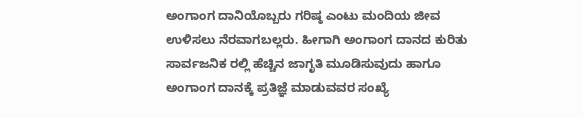ಅಂಗಾಂಗ ದಾನಿಯೊಬ್ಬರು ಗರಿಷ್ಠ ಎಂಟು ಮಂದಿಯ ಜೀವ ಉಳಿಸಲು ನೆರವಾಗಬಲ್ಲರು. ಹೀಗಾಗಿ ಅಂಗಾಂಗ ದಾನದ ಕುರಿತು ಸಾರ್ವಜನಿಕ ರಲ್ಲಿ ಹೆಚ್ಚಿನ ಜಾಗೃತಿ ಮೂಡಿಸುವುದು ಹಾಗೂ ಅಂಗಾಂಗ ದಾನಕ್ಕೆ ಪ್ರತಿಜ್ಞೆ ಮಾಡುವವರ ಸಂಖ್ಯೆ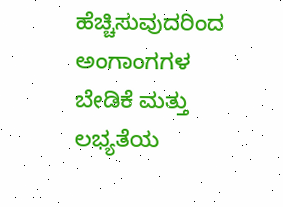ಹೆಚ್ಚಿಸುವುದರಿಂದ ಅಂಗಾಂಗಗಳ ಬೇಡಿಕೆ ಮತ್ತು ಲಭ್ಯತೆಯ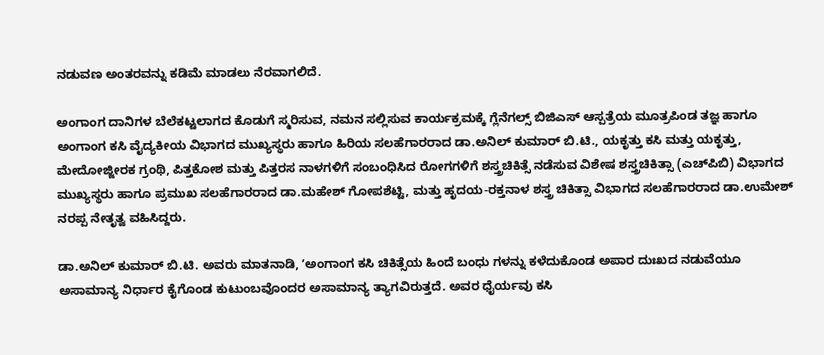ನಡುವಣ ಅಂತರವನ್ನು ಕಡಿಮೆ ಮಾಡಲು ನೆರವಾಗಲಿದೆ.

ಅಂಗಾಂಗ ದಾನಿಗಳ ಬೆಲೆಕಟ್ಟಲಾಗದ ಕೊಡುಗೆ ಸ್ಮರಿಸುವ, ನಮನ ಸಲ್ಲಿಸುವ ಕಾರ್ಯಕ್ರಮಕ್ಕೆ ಗ್ಲೆನೆಗಲ್ಸ್ ಬಿಜಿಎಸ್ ಆಸ್ಪತ್ರೆಯ ಮೂತ್ರಪಿಂಡ ತಜ್ಞ ಹಾಗೂ ಅಂಗಾಂಗ ಕಸಿ ವೈದ್ಯಕೀಯ ವಿಭಾಗದ ಮುಖ್ಯಸ್ಥರು ಹಾಗೂ ಹಿರಿಯ ಸಲಹೆಗಾರರಾದ ಡಾ.ಅನಿಲ್ ಕುಮಾರ್ ಬಿ.ಟಿ., ಯಕೃತ್ತು ಕಸಿ ಮತ್ತು ಯಕೃತ್ತು, ಮೇದೋಜ್ಜೀರಕ ಗ್ರಂಥಿ, ಪಿತ್ತಕೋಶ ಮತ್ತು ಪಿತ್ತರಸ ನಾಳಗಳಿಗೆ ಸಂಬಂಧಿಸಿದ ರೋಗಗಳಿಗೆ ಶಸ್ತ್ರಚಿಕಿತ್ಸೆ ನಡೆಸುವ ವಿಶೇಷ ಶಸ್ತ್ರಚಿಕಿತ್ಸಾ (ಎಚ್‌ಪಿಬಿ) ವಿಭಾಗದ ಮುಖ್ಯಸ್ಥರು ಹಾಗೂ ಪ್ರಮುಖ ಸಲಹೆಗಾರರಾದ ಡಾ.ಮಹೇಶ್ ಗೋಪಶೆಟ್ಟಿ, ಮತ್ತು ಹೃದಯ-ರಕ್ತನಾಳ ಶಸ್ತ್ರ ಚಿಕಿತ್ಸಾ ವಿಭಾಗದ ಸಲಹೆಗಾರರಾದ ಡಾ.ಉಮೇಶ್ ನರಪ್ಪ ನೇತೃತ್ವ ವಹಿಸಿದ್ದರು.

ಡಾ.ಅನಿಲ್ ಕುಮಾರ್ ಬಿ.ಟಿ. ಅವರು ಮಾತನಾಡಿ, ʼಅಂಗಾಂಗ ಕಸಿ ಚಿಕಿತ್ಸೆಯ ಹಿಂದೆ ಬಂಧು ಗಳನ್ನು ಕಳೆದುಕೊಂಡ ಅಪಾರ ದುಃಖದ ನಡುವೆಯೂ ಅಸಾಮಾನ್ಯ ನಿರ್ಧಾರ ಕೈಗೊಂಡ ಕುಟುಂಬವೊಂದರ ಅಸಾಮಾನ್ಯ ತ್ಯಾಗವಿರುತ್ತದೆ. ಅವರ ಧೈರ್ಯವು ಕಸಿ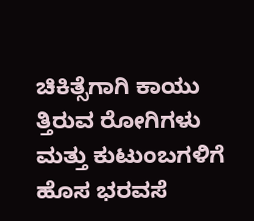ಚಿಕಿತ್ಸೆಗಾಗಿ ಕಾಯು ತ್ತಿರುವ ರೋಗಿಗಳು ಮತ್ತು ಕುಟುಂಬಗಳಿಗೆ ಹೊಸ ಭರವಸೆ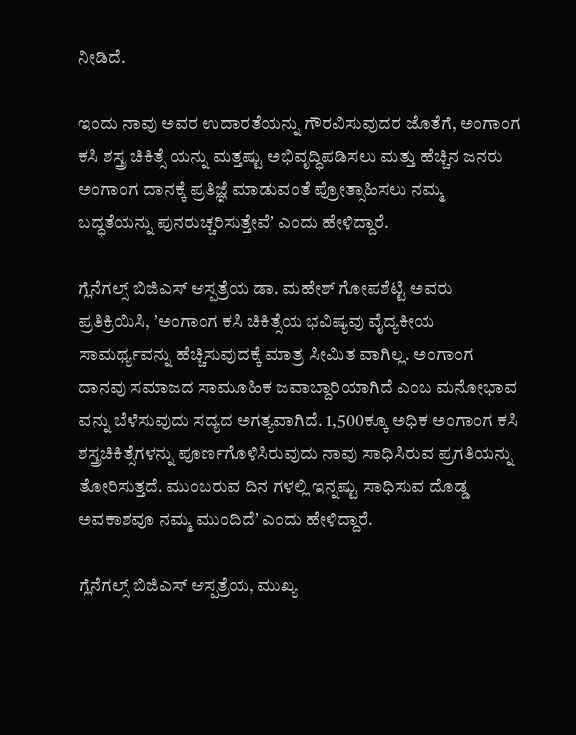ನೀಡಿದೆ.

ಇಂದು ನಾವು ಅವರ ಉದಾರತೆಯನ್ನು ಗೌರವಿಸುವುದರ ಜೊತೆಗೆ, ಅಂಗಾಂಗ ಕಸಿ ಶಸ್ತ್ರ ಚಿಕಿತ್ಸೆ ಯನ್ನು ಮತ್ತಷ್ಟು ಅಭಿವೃದ್ಧಿಪಡಿಸಲು ಮತ್ತು ಹೆಚ್ಚಿನ ಜನರು ಅಂಗಾಂಗ ದಾನಕ್ಕೆ ಪ್ರತಿಜ್ಞೆ ಮಾಡುವಂತೆ ಪ್ರೋತ್ಸಾಹಿಸಲು ನಮ್ಮ ಬದ್ಧತೆಯನ್ನು ಪುನರುಚ್ಚರಿಸುತ್ತೇವೆʼ ಎಂದು ಹೇಳಿದ್ದಾರೆ.

ಗ್ಲೆನೆಗಲ್ಸ್‌ ಬಿಜಿಎಸ್‌ ಆಸ್ಪತ್ರೆಯ ಡಾ. ಮಹೇಶ್ ಗೋಪಶೆಟ್ಟಿ ಅವರು ಪ್ರತಿಕ್ರಿಯಿಸಿ, ʼಅಂಗಾಂಗ ಕಸಿ ಚಿಕಿತ್ಸೆಯ ಭವಿಷ್ಯವು ವೈದ್ಯಕೀಯ ಸಾಮರ್ಥ್ಯವನ್ನು ಹೆಚ್ಚಿಸುವುದಕ್ಕೆ ಮಾತ್ರ ಸೀಮಿತ ವಾಗಿಲ್ಲ. ಅಂಗಾಂಗ ದಾನವು ಸಮಾಜದ ಸಾಮೂಹಿಕ ಜವಾಬ್ದಾರಿಯಾಗಿದೆ ಎಂಬ ಮನೋಭಾವ ವನ್ನು ಬೆಳೆಸುವುದು ಸದ್ಯದ ಅಗತ್ಯವಾಗಿದೆ. 1,500ಕ್ಕೂ ಅಧಿಕ ಅಂಗಾಂಗ ಕಸಿ ಶಸ್ತ್ರಚಿಕಿತ್ಸೆಗಳನ್ನು ಪೂರ್ಣಗೊಳಿಸಿರುವುದು ನಾವು ಸಾಧಿಸಿರುವ ಪ್ರಗತಿಯನ್ನು ತೋರಿಸುತ್ತದೆ. ಮುಂಬರುವ ದಿನ ಗಳಲ್ಲಿ ಇನ್ನಷ್ಟು ಸಾಧಿಸುವ ದೊಡ್ಡ ಅವಕಾಶವೂ ನಮ್ಮ ಮುಂದಿದೆʼ ಎಂದು ಹೇಳಿದ್ದಾರೆ.

ಗ್ಲೆನೆಗಲ್ಸ್ ಬಿಜಿಎಸ್ ಆಸ್ಪತ್ರೆಯ, ಮುಖ್ಯ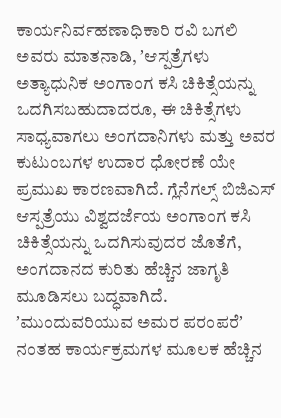ಕಾರ್ಯನಿರ್ವಹಣಾಧಿಕಾರಿ ರವಿ ಬಗಲಿ ಅವರು ಮಾತನಾಡಿ, ʼಆಸ್ಪತ್ರೆಗಳು ಅತ್ಯಾಧುನಿಕ ಅಂಗಾಂಗ ಕಸಿ ಚಿಕಿತ್ಸೆಯನ್ನು ಒದಗಿಸಬಹುದಾದರೂ, ಈ ಚಿಕಿತ್ಸೆಗಳು ಸಾಧ್ಯವಾಗಲು ಅಂಗದಾನಿಗಳು ಮತ್ತು ಅವರ ಕುಟುಂಬಗಳ ಉದಾರ ಧೋರಣೆ ಯೇ ಪ್ರಮುಖ ಕಾರಣವಾಗಿದೆ. ಗ್ಲೆನೆಗಲ್ಸ್ ಬಿಜಿಎಸ್ ಆಸ್ಪತ್ರೆಯು ವಿಶ್ವದರ್ಜೆಯ ಅಂಗಾಂಗ ಕಸಿ ಚಿಕಿತ್ಸೆಯನ್ನು ಒದಗಿಸುವುದರ ಜೊತೆಗೆ, ಅಂಗದಾನದ ಕುರಿತು ಹೆಚ್ಚಿನ ಜಾಗೃತಿ ಮೂಡಿಸಲು ಬದ್ಧವಾಗಿದೆ. ʼಮುಂದುವರಿಯುವ ಅಮರ ಪರಂಪರೆʼ ನಂತಹ ಕಾರ್ಯಕ್ರಮಗಳ ಮೂಲಕ ಹೆಚ್ಚಿನ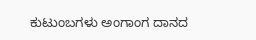ಕುಟುಂಬಗಳು ಅಂಗಾಂಗ ದಾನದ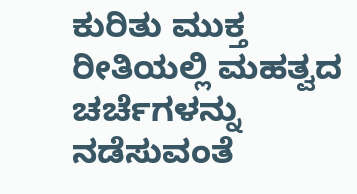ಕುರಿತು ಮುಕ್ತ ರೀತಿಯಲ್ಲಿ ಮಹತ್ವದ ಚರ್ಚೆಗಳನ್ನು ನಡೆಸುವಂತೆ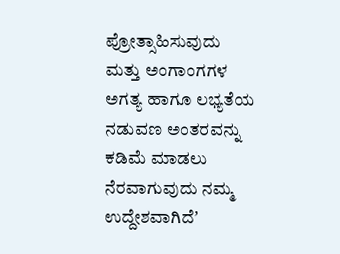ಪ್ರೋತ್ಸಾಹಿಸುವುದು ಮತ್ತು ಅಂಗಾಂಗಗಳ ಅಗತ್ಯ ಹಾಗೂ ಲಭ್ಯತೆಯ ನಡುವಣ ಅಂತರವನ್ನು ಕಡಿಮೆ ಮಾಡಲು ನೆರವಾಗುವುದು ನಮ್ಮ ಉದ್ದೇಶವಾಗಿದೆʼ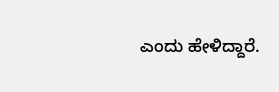ಎಂದು ಹೇಳಿದ್ದಾರೆ.